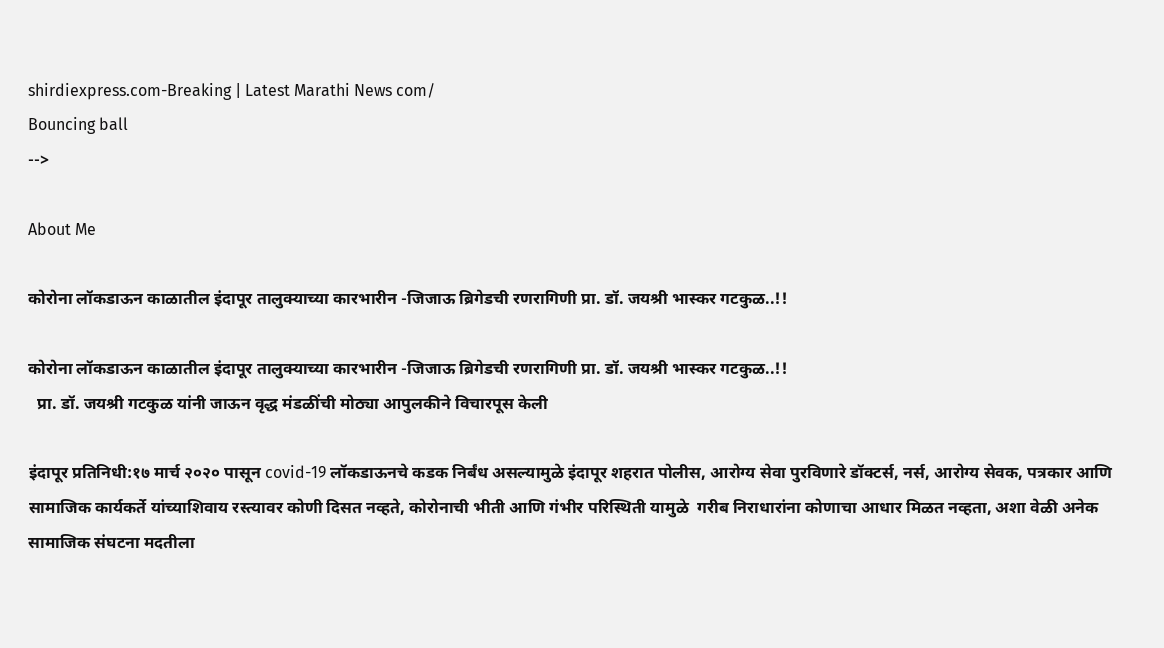shirdiexpress.com-Breaking | Latest Marathi News com/
Bouncing ball
-->

About Me

कोरोना लॉकडाऊन काळातील इंदापूर तालुक्याच्या कारभारीन -जिजाऊ ब्रिगेडची रणरागिणी प्रा. डॉ. जयश्री भास्कर गटकुळ..!!

कोरोना लॉकडाऊन काळातील इंदापूर तालुक्याच्या कारभारीन -जिजाऊ ब्रिगेडची रणरागिणी प्रा. डॉ. जयश्री भास्कर गटकुळ..!!
  प्रा. डॉ. जयश्री गटकुळ यांनी जाऊन वृद्ध मंडळींची मोठ्या आपुलकीने विचारपूस केली

इंदापूर प्रतिनिधी:१७ मार्च २०२० पासून covid-19 लॉकडाऊनचे कडक निर्बंध असल्यामुळे इंदापूर शहरात पोलीस, आरोग्य सेवा पुरविणारे डॉक्टर्स, नर्स, आरोग्य सेवक, पत्रकार आणि सामाजिक कार्यकर्ते यांच्याशिवाय रस्त्यावर कोणी दिसत नव्हते, कोरोनाची भीती आणि गंभीर परिस्थिती यामुळे  गरीब निराधारांना कोणाचा आधार मिळत नव्हता, अशा वेळी अनेक सामाजिक संघटना मदतीला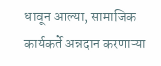धावून आल्या, सामाजिक कार्यकर्ते अन्नदान करणाऱ्या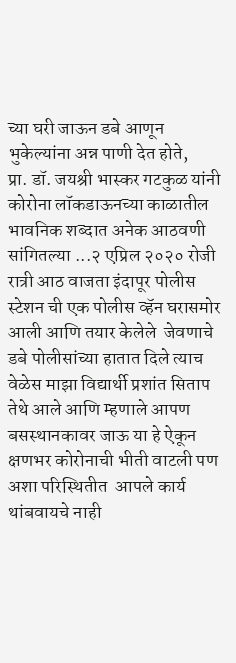च्या घरी जाऊन डबे आणून भुकेल्यांना अन्न पाणी देत होते,
प्रा. डॉ. जयश्री भास्कर गटकुळ यांनी कोरोना लॉकडाऊनच्या काळातील  भावनिक शब्दात अनेक आठवणी सांगितल्या ...२ एप्रिल २०२० रोजी रात्री आठ वाजता इंदापूर पोलीस स्टेशन ची एक पोलीस व्हॅन घरासमोर आली आणि तयार केलेले  जेवणाचे डबे पोलीसांच्या हातात दिले त्याच वेळेस माझा विद्यार्थी प्रशांत सिताप तेथे आले आणि म्हणाले आपण बसस्थानकावर जाऊ या हे ऐकून क्षणभर कोरोनाची भीती वाटली पण अशा परिस्थितीत  आपले कार्य थांबवायचे नाही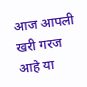आज आपली खरी गरज आहे या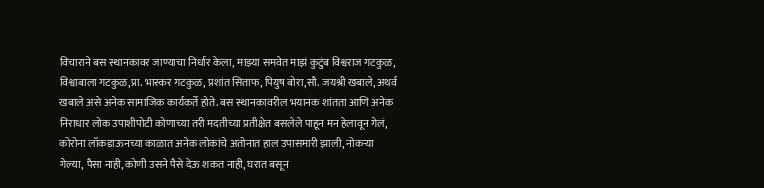विचाराने बस स्थानकावर जाण्याचा निर्धार केला, माझ्या समवेत माझं कुटुंब विश्वराज गटकुळ, विश्वाबाला गटकुळ,प्रा. भास्कर गटकुळ, प्रशांत सिताफ, पियुष बोरा,सौ. जयश्री खबाले, अथर्व खबाले असे अनेक सामाजिक कार्यकर्ते होते. बस स्थानकावरील भयानक शांतता आणि अनेक निराधार लोक उपाशीपोटी कोणाच्या तरी मदतीच्या प्रतीक्षेत बसलेले पाहून मन हेलावून गेलं, कोरोना लॉकडाऊनच्या काळात अनेक लोकांचे अतोनात हाल उपासमारी झाली, नोकर्‍या गेल्या, पैसा नाही, कोणी उसने पैसे देऊ शकत नाही, घरात बसून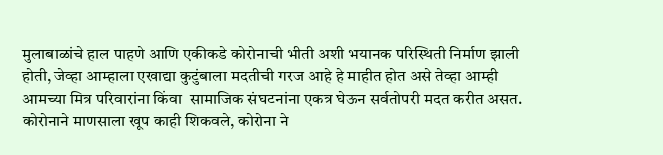मुलाबाळांचे हाल पाहणे आणि एकीकडे कोरोनाची भीती अशी भयानक परिस्थिती निर्माण झाली होती, जेव्हा आम्हाला एखाद्या कुटुंबाला मदतीची गरज आहे हे माहीत होत असे तेव्हा आम्ही आमच्या मित्र परिवारांना किंवा  सामाजिक संघटनांना एकत्र घेऊन सर्वतोपरी मदत करीत असत. कोरोनाने माणसाला खूप काही शिकवले, कोरोना ने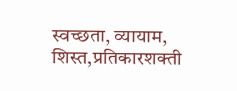स्वच्छता, व्यायाम, शिस्त,प्रतिकारशक्ती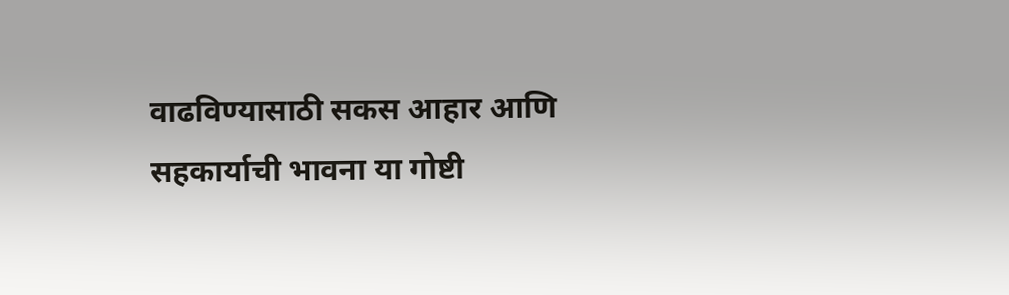वाढविण्यासाठी सकस आहार आणि सहकार्याची भावना या गोष्टी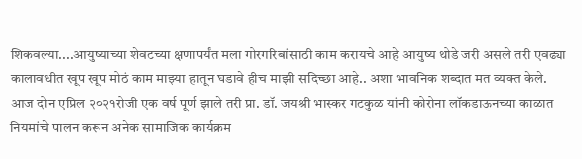शिकवल्या....आयुष्याच्या शेवटच्या क्षणापर्यंत मला गोरगरिबांसाठी काम करायचे आहे आयुष्य थोडे जरी असले तरी एवढ्या कालावधीत खूप खूप मोठं काम माझ्या हातून घडावे हीच माझी सदिच्छा आहे.. अशा भावनिक शब्दात मत व्यक्त केले.
आज दोन एप्रिल २०२१रोजी एक वर्ष पूर्ण झाले तरी प्रा. डॉ. जयश्री भास्कर गटकुळ यांनी कोरोना लॉकडाऊनच्या काळात नियमांचे पालन करून अनेक सामाजिक कार्यक्रम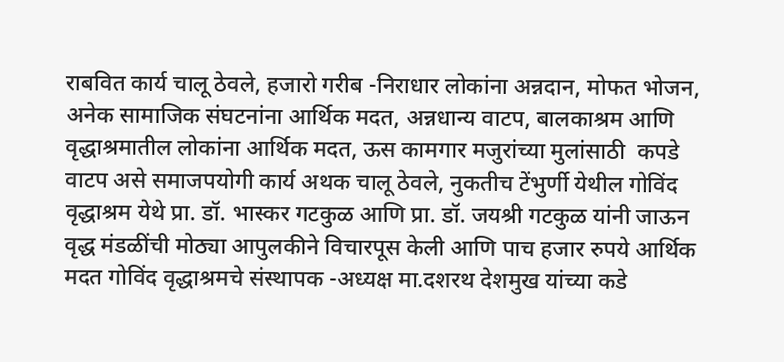राबवित कार्य चालू ठेवले, हजारो गरीब -निराधार लोकांना अन्नदान, मोफत भोजन, अनेक सामाजिक संघटनांना आर्थिक मदत, अन्नधान्य वाटप, बालकाश्रम आणि  वृद्धाश्रमातील लोकांना आर्थिक मदत, ऊस कामगार मजुरांच्या मुलांसाठी  कपडे वाटप असे समाजपयोगी कार्य अथक चालू ठेवले, नुकतीच टेंभुर्णी येथील गोविंद वृद्धाश्रम येथे प्रा. डॉ. भास्कर गटकुळ आणि प्रा. डॉ. जयश्री गटकुळ यांनी जाऊन वृद्ध मंडळींची मोठ्या आपुलकीने विचारपूस केली आणि पाच हजार रुपये आर्थिक मदत गोविंद वृद्धाश्रमचे संस्थापक -अध्यक्ष मा.दशरथ देशमुख यांच्या कडे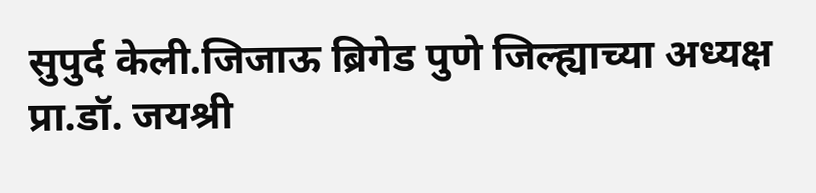सुपुर्द केली.जिजाऊ ब्रिगेड पुणे जिल्ह्याच्या अध्यक्ष प्रा.डॉ. जयश्री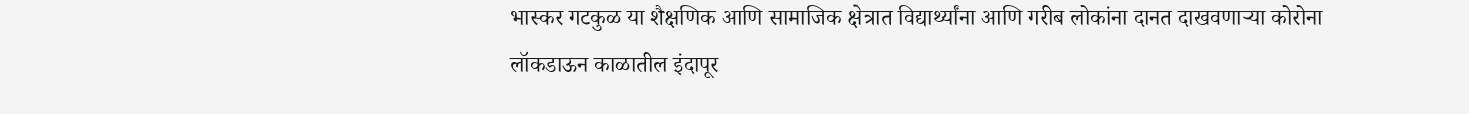भास्कर गटकुळ या शैक्षणिक आणि सामाजिक क्षेत्रात विद्यार्थ्यांना आणि गरीब लोकांना दानत दाखवणाऱ्या कोरोना लॉकडाऊन काळातील इंदापूर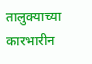तालुक्याच्या कारभारीन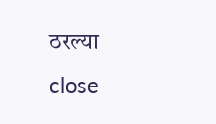ठरल्या
close